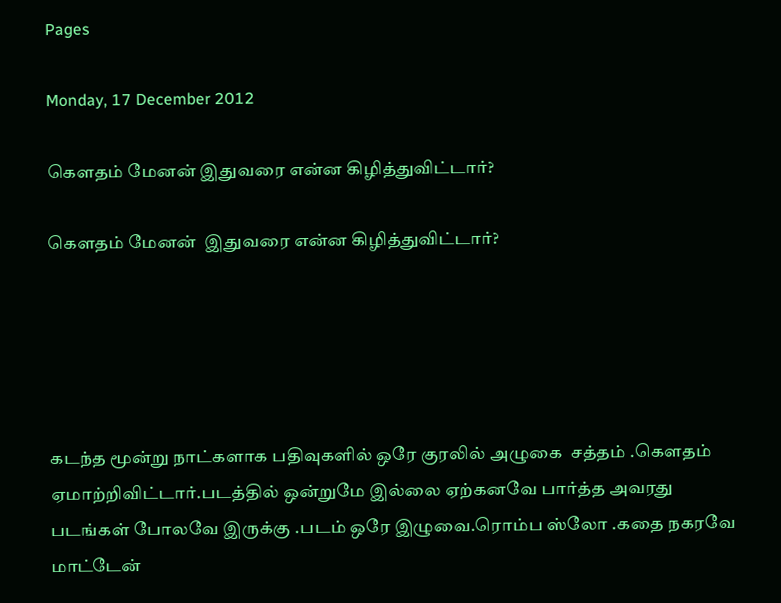Pages

Monday, 17 December 2012

கௌதம் மேனன் இதுவரை என்ன கிழித்துவிட்டார்?

கௌதம் மேனன்  இதுவரை என்ன கிழித்துவிட்டார்?





கடந்த மூன்று நாட்களாக பதிவுகளில் ஒரே குரலில் அழுகை  சத்தம் .கௌதம் ஏமாற்றிவிட்டார்.படத்தில் ஒன்றுமே இல்லை ஏற்கனவே பார்த்த அவரது படங்கள் போலவே இருக்கு .படம் ஒரே இழுவை.ரொம்ப ஸ்லோ .கதை நகரவே மாட்டேன்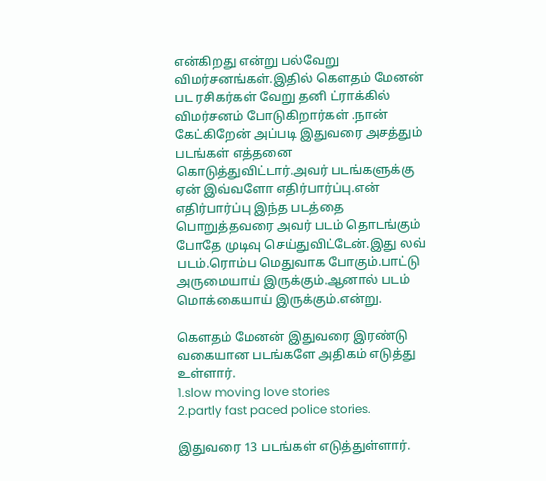என்கிறது என்று பல்வேறு விமர்சனங்கள்.இதில் கௌதம் மேனன் பட ரசிகர்கள் வேறு தனி ட்ராக்கில் விமர்சனம் போடுகிறார்கள் .நான் கேட்கிறேன் அப்படி இதுவரை அசத்தும் படங்கள் எத்தனை கொடுத்துவிட்டார்.அவர் படங்களுக்கு ஏன் இவ்வளோ எதிர்பார்ப்பு.என் எதிர்பார்ப்பு இந்த படத்தை பொறுத்தவரை அவர் படம் தொடங்கும் போதே முடிவு செய்துவிட்டேன்.இது லவ் படம்.ரொம்ப மெதுவாக போகும்.பாட்டு அருமையாய் இருக்கும்.ஆனால் படம் மொக்கையாய் இருக்கும்.என்று.

கௌதம் மேனன் இதுவரை இரண்டு வகையான படங்களே அதிகம் எடுத்து உள்ளார்.
1.slow moving love stories
2.partly fast paced police stories.

இதுவரை 13 படங்கள் எடுத்துள்ளார்.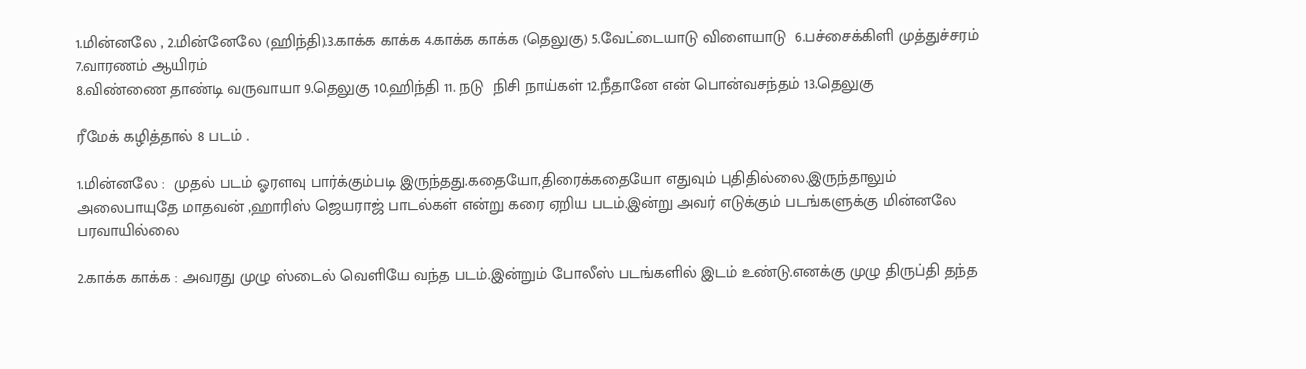1.மின்னலே , 2.மின்னேலே (ஹிந்தி).3.காக்க காக்க 4.காக்க காக்க (தெலுகு) 5.வேட்டையாடு விளையாடு  6.பச்சைக்கிளி முத்துச்சரம் 7.வாரணம் ஆயிரம்
8.விண்ணை தாண்டி வருவாயா 9.தெலுகு 10.ஹிந்தி 11. நடு  நிசி நாய்கள் 12.நீதானே என் பொன்வசந்தம் 13.தெலுகு

ரீமேக் கழித்தால் 8 படம் .

1.மின்னலே :  முதல் படம் ஓரளவு பார்க்கும்படி இருந்தது.கதையோ,திரைக்கதையோ எதுவும் புதிதில்லை.இருந்தாலும் அலைபாயுதே மாதவன் ,ஹாரிஸ் ஜெயராஜ் பாடல்கள் என்று கரை ஏறிய படம்.இன்று அவர் எடுக்கும் படங்களுக்கு மின்னலே பரவாயில்லை

2.காக்க காக்க : அவரது முழு ஸ்டைல் வெளியே வந்த படம்.இன்றும் போலீஸ் படங்களில் இடம் உண்டு.எனக்கு முழு திருப்தி தந்த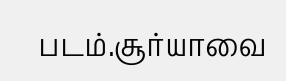படம்.சூர்யாவை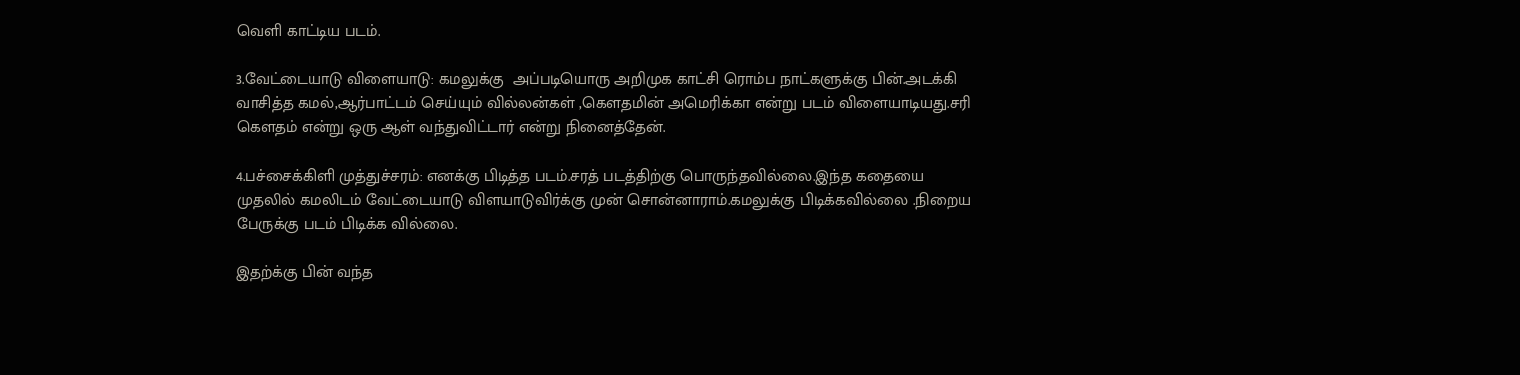வெளி காட்டிய படம்.

3.வேட்டையாடு விளையாடு: கமலுக்கு  அப்படியொரு அறிமுக காட்சி ரொம்ப நாட்களுக்கு பின்.அடக்கி வாசித்த கமல்,ஆர்பாட்டம் செய்யும் வில்லன்கள் ,கௌதமின் அமெரிக்கா என்று படம் விளையாடியது.சரி கௌதம் என்று ஒரு ஆள் வந்துவிட்டார் என்று நினைத்தேன்.

4.பச்சைக்கிளி முத்துச்சரம்: எனக்கு பிடித்த படம்.சரத் படத்திற்கு பொருந்தவில்லை.இந்த கதையை முதலில் கமலிடம் வேட்டையாடு விளயாடுவிர்க்கு முன் சொன்னாராம்.கமலுக்கு பிடிக்கவில்லை .நிறைய பேருக்கு படம் பிடிக்க வில்லை.

இதற்க்கு பின் வந்த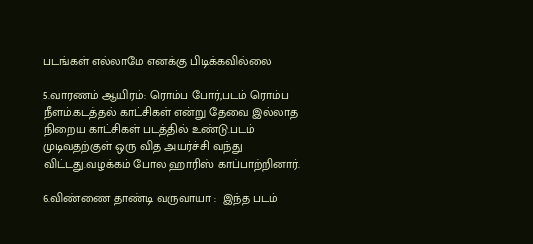படங்கள் எல்லாமே எனக்கு பிடிக்கவில்லை

5.வாரணம் ஆயிரம்: ரொம்ப போர்,படம் ரொம்ப நீளம்.கடத்தல் காட்சிகள் என்று தேவை இல்லாத நிறைய காட்சிகள் படத்தில் உண்டு.படம் முடிவதற்குள் ஒரு வித அயர்ச்சி வந்து விட்டது.வழக்கம் போல ஹாரிஸ் காப்பாற்றினார்.

6.விண்ணை தாண்டி வருவாயா :  இந்த படம்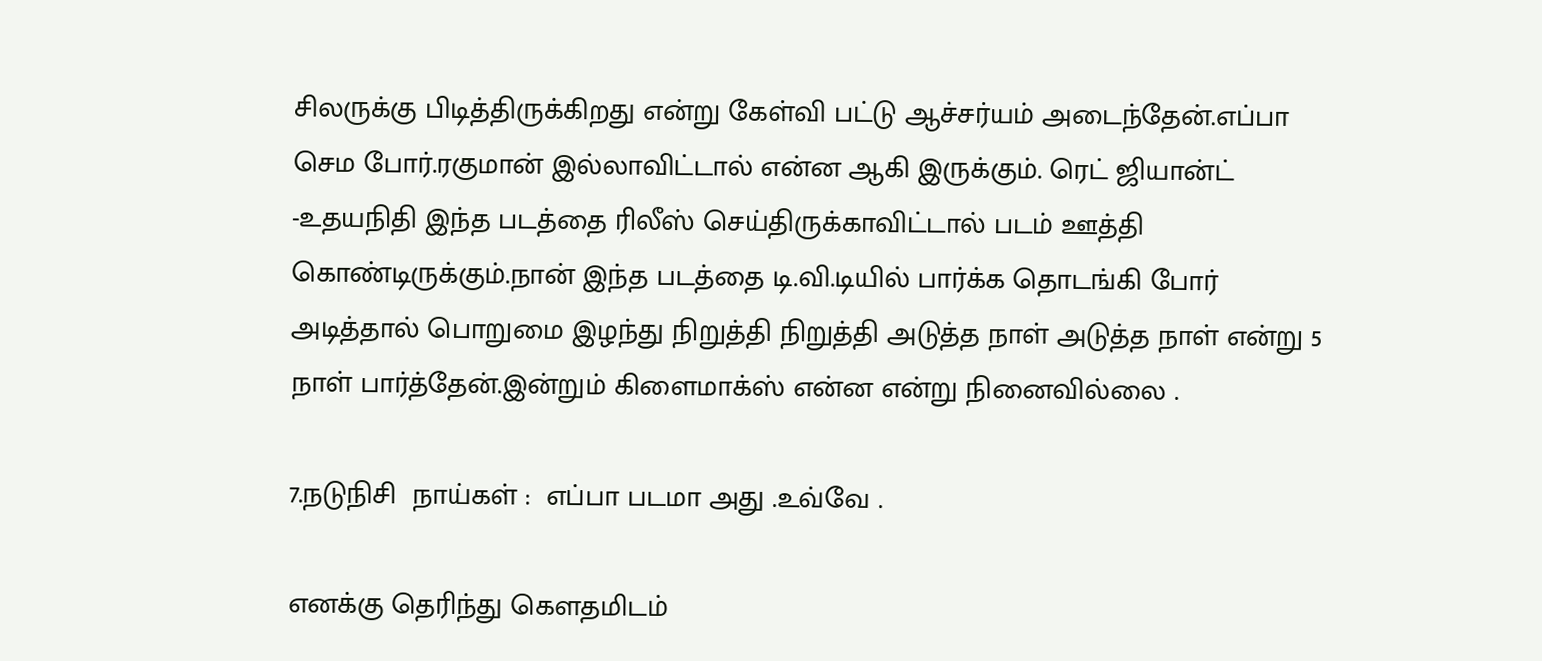சிலருக்கு பிடித்திருக்கிறது என்று கேள்வி பட்டு ஆச்சர்யம் அடைந்தேன்.எப்பா செம போர்.ரகுமான் இல்லாவிட்டால் என்ன ஆகி இருக்கும். ரெட் ஜியான்ட் -உதயநிதி இந்த படத்தை ரிலீஸ் செய்திருக்காவிட்டால் படம் ஊத்தி கொண்டிருக்கும்.நான் இந்த படத்தை டி.வி.டியில் பார்க்க தொடங்கி போர் அடித்தால் பொறுமை இழந்து நிறுத்தி நிறுத்தி அடுத்த நாள் அடுத்த நாள் என்று 5 நாள் பார்த்தேன்.இன்றும் கிளைமாக்ஸ் என்ன என்று நினைவில்லை .

7.நடுநிசி  நாய்கள் :  எப்பா படமா அது .உவ்வே .

எனக்கு தெரிந்து கௌதமிடம்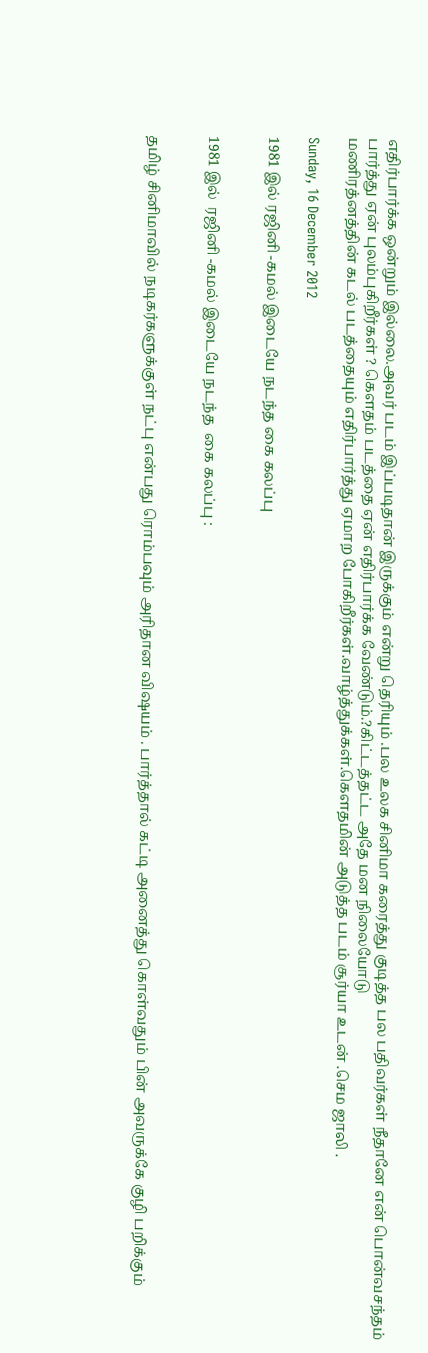எதிர்பார்க்க ஒன்றும் இல்லை.அவர் படம் இப்படிதான் இருக்கும் என்று தெரியும் .பல உலக சினிமா கரைத்து குடித்த பல பதிவர்கள் நீதானே என் பொன்வசந்தம் பார்த்து ஏன் புலம்புகிறீர்கள் ? கௌதம் படத்தை ஏன் எதிர்பார்க்க வேண்டும்.?கிட்டத்தட்ட அதே மன நிலையோடு
மணிரத்னத்தின் கடல் படத்தையும் எதிர்பார்த்து ஏமாற போகிறீர்கள்.வாழ்த்துக்கள்.கௌதமின் அடுத்த படம் சூர்யா உடன் .செம ஜாலி .

Sunday, 16 December 2012

1981 இல் ரஜினி -கமல் இடையே நடந்த கை கலப்பு


1981 இல்  ரஜினி -கமல் இடையே நடந்த  கை கலப்பு :


தமிழ் சினிமாவில் நடிகர்களுக்குள் நட்பு என்பது ரொம்பவும் அரிதான விஷயம் . பார்த்தால் கட்டி அனைத்து கொள்வதும் பின் அவருக்கே குழி பறிக்கும்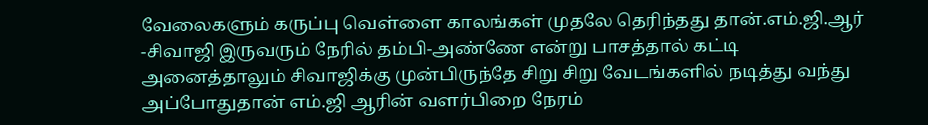வேலைகளும் கருப்பு வெள்ளை காலங்கள் முதலே தெரிந்தது தான்.எம்.ஜி.ஆர் -சிவாஜி இருவரும் நேரில் தம்பி-அண்ணே என்று பாசத்தால் கட்டி அனைத்தாலும் சிவாஜிக்கு முன்பிருந்தே சிறு சிறு வேடங்களில் நடித்து வந்து அப்போதுதான் எம்.ஜி ஆரின் வளர்பிறை நேரம்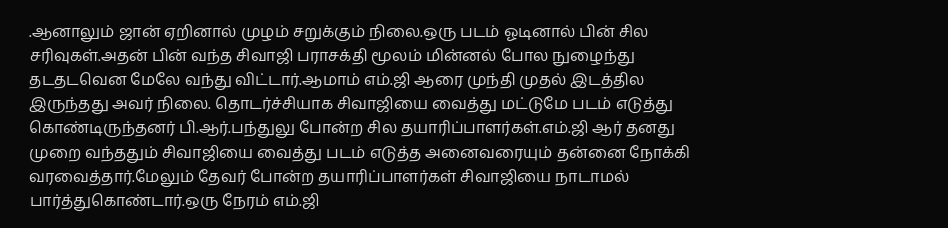.ஆனாலும் ஜான் ஏறினால் முழம் சறுக்கும் நிலை.ஒரு படம் ஓடினால் பின் சில சரிவுகள்.அதன் பின் வந்த சிவாஜி பராசக்தி மூலம் மின்னல் போல நுழைந்து தடதடவென மேலே வந்து விட்டார்.ஆமாம் எம்.ஜி ஆரை முந்தி முதல் இடத்தில இருந்தது அவர் நிலை. தொடர்ச்சியாக சிவாஜியை வைத்து மட்டுமே படம் எடுத்து கொண்டிருந்தனர் பி.ஆர்.பந்துலு போன்ற சில தயாரிப்பாளர்கள்.எம்.ஜி ஆர் தனது முறை வந்ததும் சிவாஜியை வைத்து படம் எடுத்த அனைவரையும் தன்னை நோக்கி வரவைத்தார்.மேலும் தேவர் போன்ற தயாரிப்பாளர்கள் சிவாஜியை நாடாமல் பார்த்துகொண்டார்.ஒரு நேரம் எம்.ஜி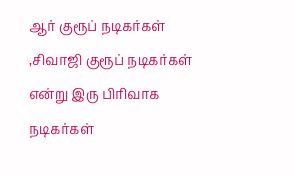ஆர் குரூப் நடிகர்கள் ,சிவாஜி குரூப் நடிகர்கள் என்று இரு பிரிவாக நடிகர்கள்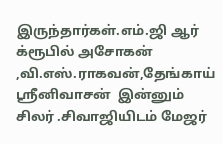இருந்தார்கள்.எம்.ஜி ஆர் க்ரூபில் அசோகன் ,வி.எஸ்.ராகவன்,தேங்காய் ஸ்ரீனிவாசன்  இன்னும் சிலர் .சிவாஜியிடம் மேஜர்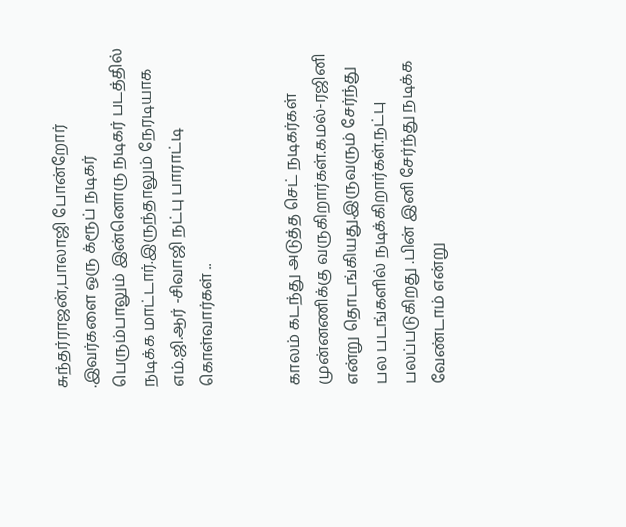சுந்தர்ராஜன்,பாலாஜி போன்றோர் .இவர்களை ஒரு க்ரூப் நடிகர் பெரும்பாலும் இன்னொரு நடிகர் படத்தில் நடிக்க மாட்டார்.இருந்தாலும் நேரடியாக எம்.ஜி.ஆர் -சிவாஜி நட்பு பாராட்டி கொள்வார்கள் ..


காலம் கடந்து அடுத்த செட் நடிகர்கள் முன்னணிக்கு வருகிறார்கள்.கமல்-ரஜினி  என்று தொடங்கியது.இருவரும் சேர்ந்து பல படங்களில் நடிக்கிறார்கள்.நட்பு பலப்படுகிறது .பின் இனி சேர்ந்து நடிக்க வேண்டாம் என்று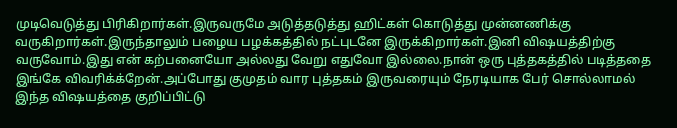முடிவெடுத்து பிரிகிறார்கள்.இருவருமே அடுத்தடுத்து ஹிட்கள் கொடுத்து முன்னணிக்கு வருகிறார்கள்.இருந்தாலும் பழைய பழக்கத்தில் நட்புடனே இருக்கிறார்கள்.இனி விஷயத்திற்கு வருவோம்.இது என் கற்பனையோ அல்லது வேறு எதுவோ இல்லை.நான் ஒரு புத்தகத்தில் படித்ததை இங்கே விவரிக்க்றேன்.அப்போது குமுதம் வார புத்தகம் இருவரையும் நேரடியாக பேர் சொல்லாமல் இந்த விஷயத்தை குறிப்பிட்டு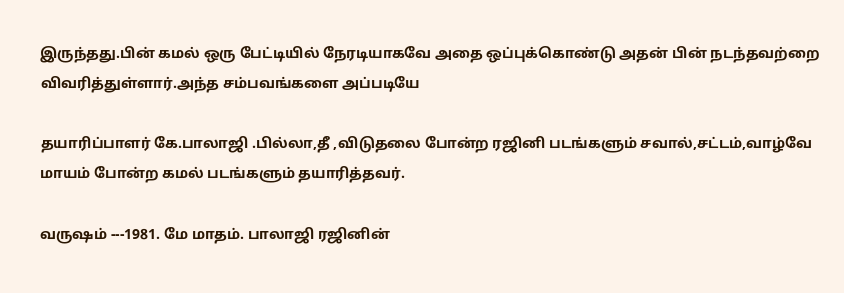இருந்தது.பின் கமல் ஒரு பேட்டியில் நேரடியாகவே அதை ஒப்புக்கொண்டு அதன் பின் நடந்தவற்றை விவரித்துள்ளார்.அந்த சம்பவங்களை அப்படியே

தயாரிப்பாளர் கே.பாலாஜி .பில்லா,தீ ,விடுதலை போன்ற ரஜினி படங்களும் சவால்,சட்டம்,வாழ்வே மாயம் போன்ற கமல் படங்களும் தயாரித்தவர்.

வருஷம் ---1981. மே மாதம். பாலாஜி ரஜினின்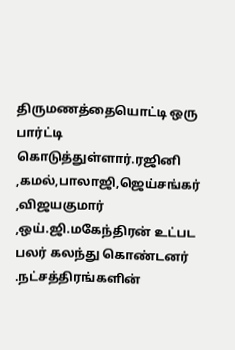திருமணத்தையொட்டி ஒரு பார்ட்டி கொடுத்துள்ளார்.ரஜினி ,கமல்,பாலாஜி,ஜெய்சங்கர் ,விஜயகுமார் ,ஒய்.ஜி.மகேந்திரன் உட்பட பலர் கலந்து கொண்டனர் .நட்சத்திரங்களின்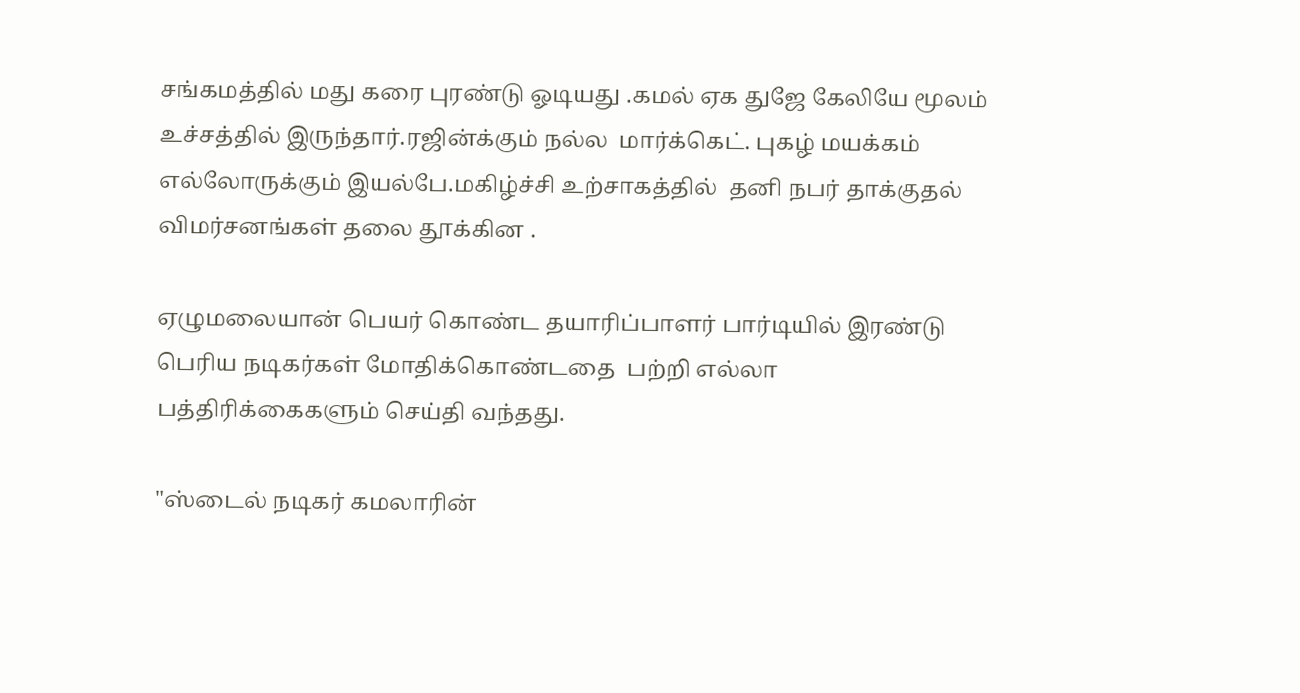சங்கமத்தில் மது கரை புரண்டு ஓடியது .கமல் ஏக துஜே கேலியே மூலம் உச்சத்தில் இருந்தார்.ரஜின்க்கும் நல்ல  மார்க்கெட். புகழ் மயக்கம் எல்லோருக்கும் இயல்பே.மகிழ்ச்சி உற்சாகத்தில்  தனி நபர் தாக்குதல் விமர்சனங்கள் தலை தூக்கின .

ஏழுமலையான் பெயர் கொண்ட தயாரிப்பாளர் பார்டியில் இரண்டு பெரிய நடிகர்கள் மோதிக்கொண்டதை  பற்றி எல்லா பத்திரிக்கைகளும் செய்தி வந்தது.

"ஸ்டைல் நடிகர் கமலாரின்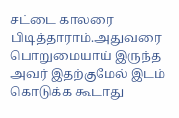சட்டை காலரை பிடித்தாராம்.அதுவரை பொறுமையாய் இருந்த அவர் இதற்குமேல் இடம் கொடுக்க கூடாது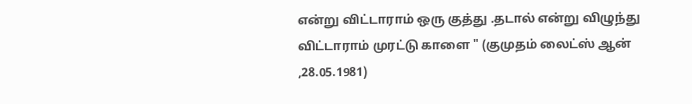என்று விட்டாராம் ஒரு குத்து .தடால் என்று விழுந்து விட்டாராம் முரட்டு காளை " (குமுதம் லைட்ஸ் ஆன் ,28.05.1981)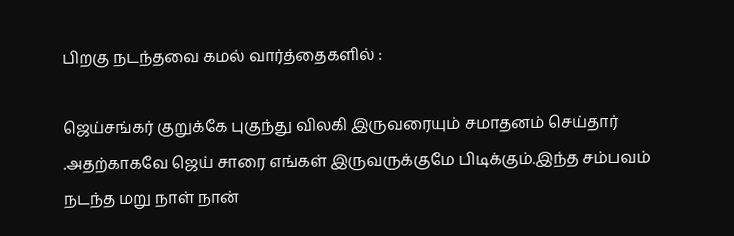பிறகு நடந்தவை கமல் வார்த்தைகளில் :

ஜெய்சங்கர் குறுக்கே புகுந்து விலகி இருவரையும் சமாதனம் செய்தார் .அதற்காகவே ஜெய் சாரை எங்கள் இருவருக்குமே பிடிக்கும்.இந்த சம்பவம் நடந்த மறு நாள் நான்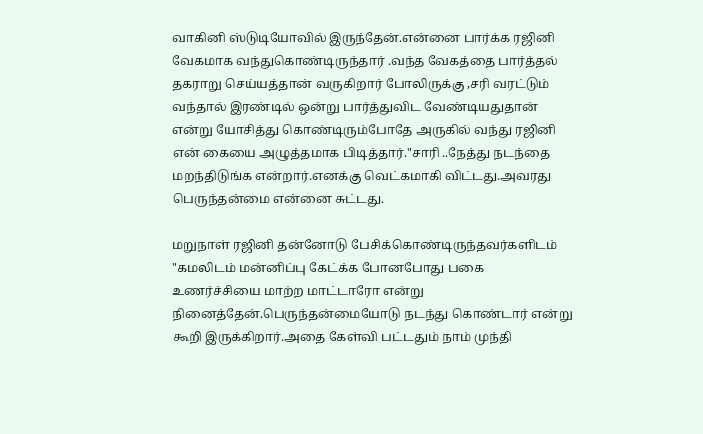வாகினி ஸ்டுடியோவில் இருந்தேன்.என்னை பார்க்க ரஜினி வேகமாக வந்துகொண்டிருந்தார் .வந்த வேகத்தை பார்த்தல் தகராறு செய்யத்தான் வருகிறார் போலிருக்கு ,சரி வரட்டும் வந்தால் இரண்டில் ஒன்று பார்த்துவிட வேண்டியதுதான் என்று யோசித்து கொண்டிரும்போதே அருகில் வந்து ரஜினி என் கையை அழுத்தமாக பிடித்தார்."சாரி ..நேத்து நடந்தை மறந்திடுங்க என்றார்.எனக்கு வெட்கமாகி விட்டது.அவரது பெருந்தன்மை என்னை சுட்டது.

மறுநாள் ரஜினி தன்னோடு பேசிக்கொண்டிருந்தவர்களிடம் "கமலிடம் மன்னிப்பு கேட்க்க போனபோது பகை உணர்ச்சியை மாற்ற மாட்டாரோ என்று நினைத்தேன்.பெருந்தன்மையோடு நடந்து கொண்டார் என்று கூறி இருக்கிறார்.அதை கேள்வி பட்டதும் நாம் முந்தி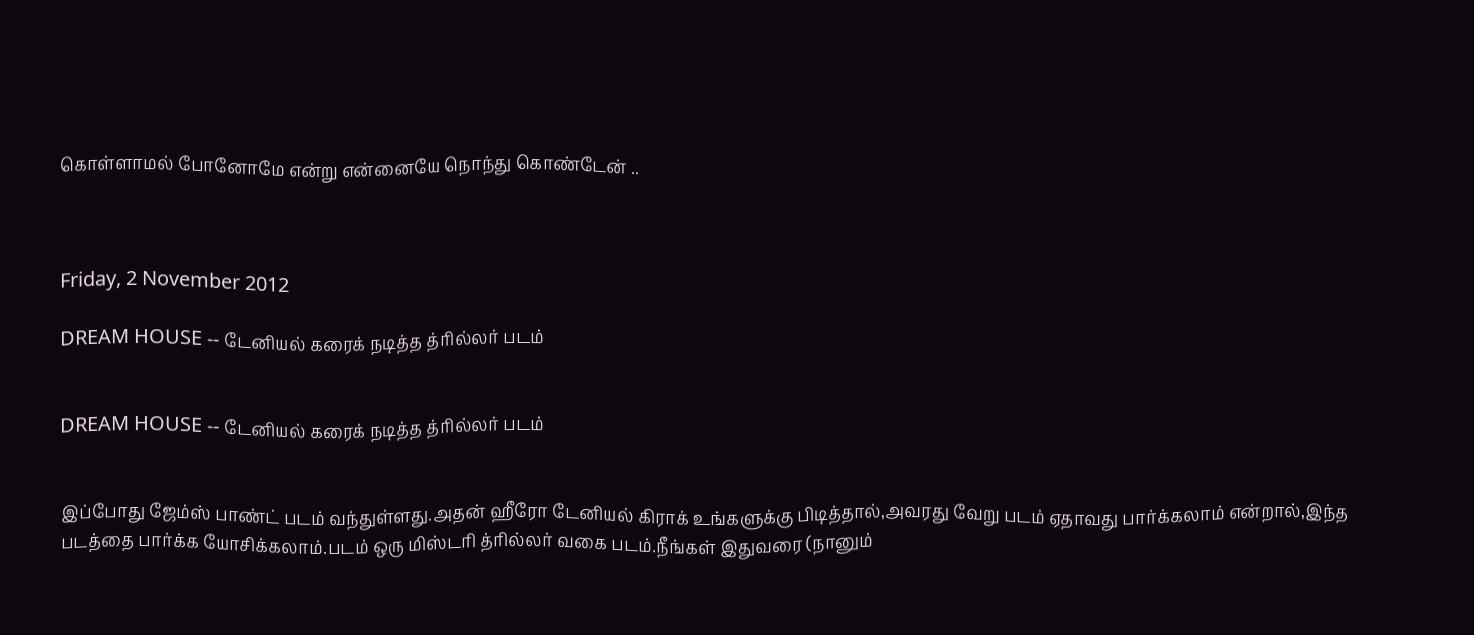கொள்ளாமல் போனோமே என்று என்னையே நொந்து கொண்டேன் ..



Friday, 2 November 2012

DREAM HOUSE -- டேனியல் கரைக் நடித்த த்ரில்லர் படம்


DREAM HOUSE -- டேனியல் கரைக் நடித்த த்ரில்லர் படம்


இப்போது ஜேம்ஸ் பாண்ட் படம் வந்துள்ளது.அதன் ஹீரோ டேனியல் கிராக் உங்களுக்கு பிடித்தால்,அவரது வேறு படம் ஏதாவது பார்க்கலாம் என்றால்,இந்த படத்தை பார்க்க யோசிக்கலாம்.படம் ஒரு மிஸ்டரி த்ரில்லர் வகை படம்.நீங்கள் இதுவரை (நானும்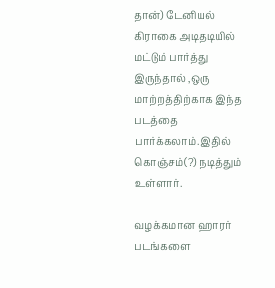தான்) டேனியல் கிராகை அடிதடியில் மட்டும் பார்த்து இருந்தால் ,ஒரு மாற்றத்திற்காக இந்த படத்தை பார்க்கலாம்.இதில் கொஞ்சம்(?) நடித்தும் உள்ளார்.

வழக்கமான ஹாரர் படங்களை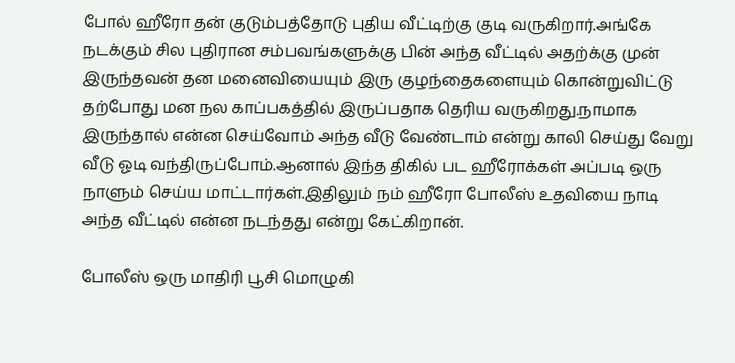போல் ஹீரோ தன் குடும்பத்தோடு புதிய வீட்டிற்கு குடி வருகிறார்.அங்கே நடக்கும் சில புதிரான சம்பவங்களுக்கு பின் அந்த வீட்டில் அதற்க்கு முன் இருந்தவன் தன மனைவியையும் இரு குழந்தைகளையும் கொன்றுவிட்டு தற்போது மன நல காப்பகத்தில் இருப்பதாக தெரிய வருகிறது.நாமாக இருந்தால் என்ன செய்வோம் அந்த வீடு வேண்டாம் என்று காலி செய்து வேறு வீடு ஓடி வந்திருப்போம்.ஆனால் இந்த திகில் பட ஹீரோக்கள் அப்படி ஒரு நாளும் செய்ய மாட்டார்கள்.இதிலும் நம் ஹீரோ போலீஸ் உதவியை நாடி அந்த வீட்டில் என்ன நடந்தது என்று கேட்கிறான்.

போலீஸ் ஒரு மாதிரி பூசி மொழுகி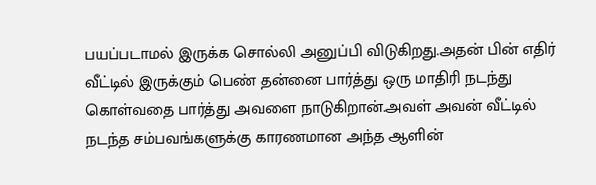பயப்படாமல் இருக்க சொல்லி அனுப்பி விடுகிறது.அதன் பின் எதிர் வீட்டில் இருக்கும் பெண் தன்னை பார்த்து ஒரு மாதிரி நடந்து கொள்வதை பார்த்து அவளை நாடுகிறான்.அவள் அவன் வீட்டில் நடந்த சம்பவங்களுக்கு காரணமான அந்த ஆளின்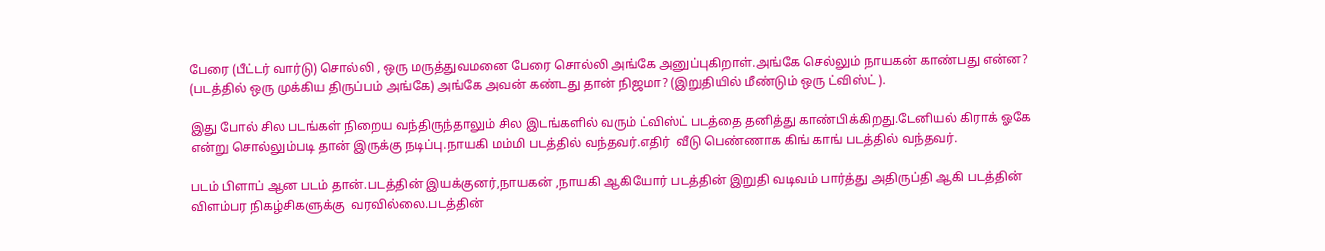பேரை (பீட்டர் வார்டு) சொல்லி , ஒரு மருத்துவமனை பேரை சொல்லி அங்கே அனுப்புகிறாள்.அங்கே செல்லும் நாயகன் காண்பது என்ன? (படத்தில் ஒரு முக்கிய திருப்பம் அங்கே) அங்கே அவன் கண்டது தான் நிஜமா? (இறுதியில் மீண்டும் ஒரு ட்விஸ்ட் ).

இது போல் சில படங்கள் நிறைய வந்திருந்தாலும் சில இடங்களில் வரும் ட்விஸ்ட் படத்தை தனித்து காண்பிக்கிறது.டேனியல் கிராக் ஓகே என்று சொல்லும்படி தான் இருக்கு நடிப்பு.நாயகி மம்மி படத்தில் வந்தவர்.எதிர்  வீடு பெண்ணாக கிங் காங் படத்தில் வந்தவர்.

படம் பிளாப் ஆன படம் தான்.படத்தின் இயக்குனர்,நாயகன் ,நாயகி ஆகியோர் படத்தின் இறுதி வடிவம் பார்த்து அதிருப்தி ஆகி படத்தின் விளம்பர நிகழ்சிகளுக்கு  வரவில்லை.படத்தின்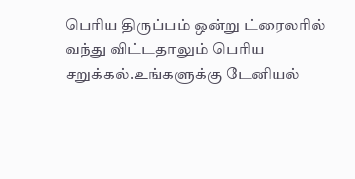பெரிய திருப்பம் ஒன்று ட்ரைலரில் வந்து விட்டதாலும் பெரிய சறுக்கல்.உங்களுக்கு டேனியல்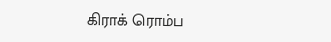கிராக் ரொம்ப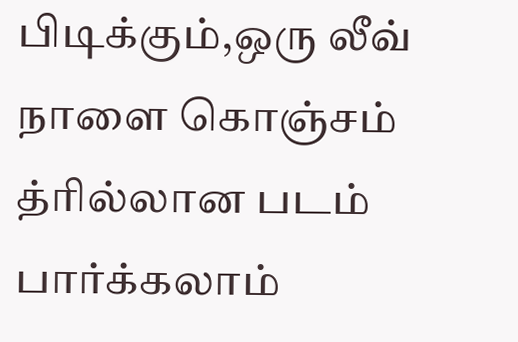பிடிக்கும்,ஒரு லீவ் நாளை கொஞ்சம் த்ரில்லான படம் பார்க்கலாம்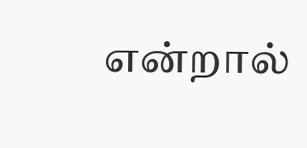என்றால்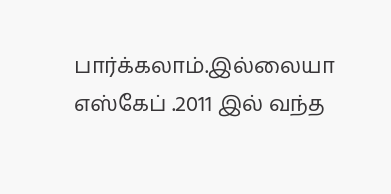பார்க்கலாம்.இல்லையா எஸ்கேப் .2011 இல் வந்த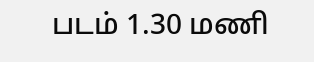படம் 1.30 மணி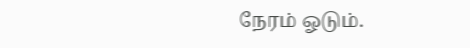நேரம் ஓடும்.